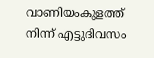വാണിയംകുളത്ത് നിന്ന് എട്ടുദിവസം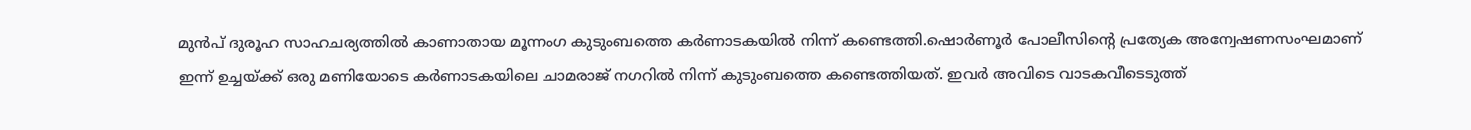മുൻപ് ദുരൂഹ സാഹചര്യത്തില്‍ കാണാതായ മൂന്നംഗ കുടുംബത്തെ കർണാടകയില്‍ നിന്ന് കണ്ടെത്തി.ഷൊർണൂർ പോലീസിന്റെ പ്രത്യേക അന്വേഷണസംഘമാണ് ഇന്ന് ഉച്ചയ്‌ക്ക് ഒരു മണിയോടെ കർണാടകയിലെ ചാമരാജ് നഗറില്‍ നിന്ന് കുടുംബത്തെ കണ്ടെത്തിയത്. ഇവർ അവിടെ വാടകവീടെടുത്ത്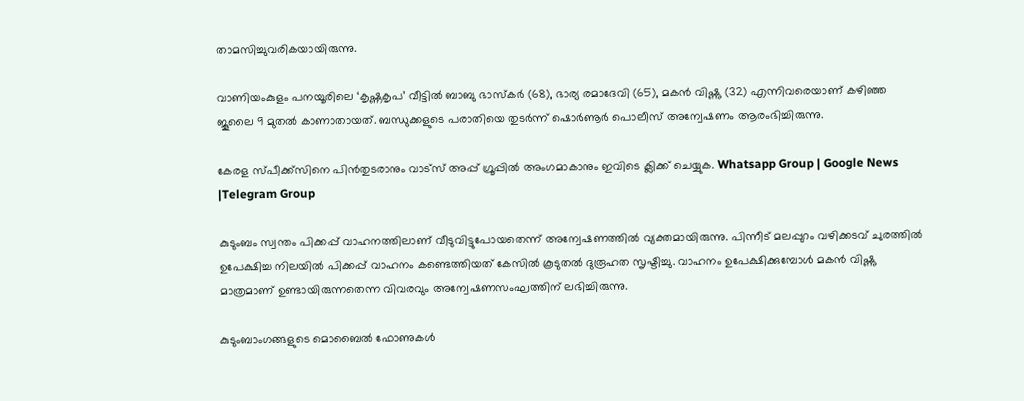താമസിച്ചുവരികയായിരുന്നു.

വാണിയംകുളം പനയൂരിലെ ‘കൃഷ്ണകൃപ’ വീട്ടില്‍ ബാബു ഭാസ്കർ (68), ഭാര്യ രമാദേവി (65), മകൻ വിഷ്ണു (32) എന്നിവരെയാണ് കഴിഞ്ഞ ജൂലൈ 9 മുതല്‍ കാണാതായത്. ബന്ധുക്കളുടെ പരാതിയെ തുടർന്ന് ഷൊർണൂർ പൊലീസ് അന്വേഷണം ആരംഭിച്ചിരുന്നു.

കേരള സ്പീക്ക്സിനെ പിൻതുടരാനും വാട്സ് അപ്പ് ഗ്രൂപ്പിൽ അംഗമാകാനും ഇവിടെ ക്ലിക്ക് ചെയ്യുക. Whatsapp Group | Google News |Telegram Group

കുടുംബം സ്വന്തം പിക്കപ്പ് വാഹനത്തിലാണ് വീടുവിട്ടുപോയതെന്ന് അന്വേഷണത്തില്‍ വ്യക്തമായിരുന്നു. പിന്നീട് മലപ്പുറം വഴിക്കടവ് ചുരത്തില്‍ ഉപേക്ഷിച്ച നിലയില്‍ പിക്കപ്പ് വാഹനം കണ്ടെത്തിയത് കേസില്‍ കൂടുതല്‍ ദുരൂഹത സൃഷ്ടിച്ചു. വാഹനം ഉപേക്ഷിക്കുമ്പോള്‍ മകൻ വിഷ്ണു മാത്രമാണ് ഉണ്ടായിരുന്നതെന്ന വിവരവും അന്വേഷണസംഘത്തിന് ലഭിച്ചിരുന്നു.

കുടുംബാംഗങ്ങളുടെ മൊബൈല്‍ ഫോണുകള്‍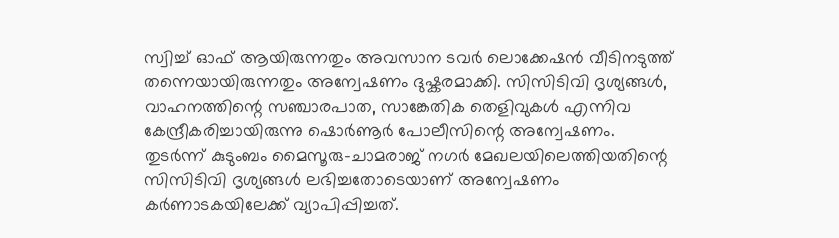സ്വിച്ച്‌ ഓഫ് ആയിരുന്നതും അവസാന ടവർ ലൊക്കേഷൻ വീടിനടുത്ത് തന്നെയായിരുന്നതും അന്വേഷണം ദുഷ്കരമാക്കി. സിസിടിവി ദൃശ്യങ്ങള്‍, വാഹനത്തിന്റെ സഞ്ചാരപാത, സാങ്കേതിക തെളിവുകള്‍ എന്നിവ കേന്ദ്രീകരിച്ചായിരുന്നു ഷൊർണൂർ പോലീസിന്റെ അന്വേഷണം. തുടർന്ന് കുടുംബം മൈസൂരു-ചാമരാജ് നഗർ മേഖലയിലെത്തിയതിന്റെ സിസിടിവി ദൃശ്യങ്ങള്‍ ലഭിച്ചതോടെയാണ് അന്വേഷണം കർണാടകയിലേക്ക് വ്യാപിപ്പിച്ചത്.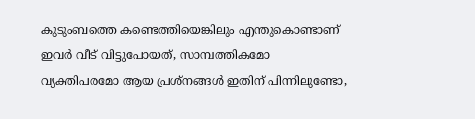കുടുംബത്തെ കണ്ടെത്തിയെങ്കിലും എന്തുകൊണ്ടാണ് ഇവർ വീട് വിട്ടുപോയത്, സാമ്പത്തികമോ വ്യക്തിപരമോ ആയ പ്രശ്നങ്ങള്‍ ഇതിന് പിന്നിലുണ്ടോ,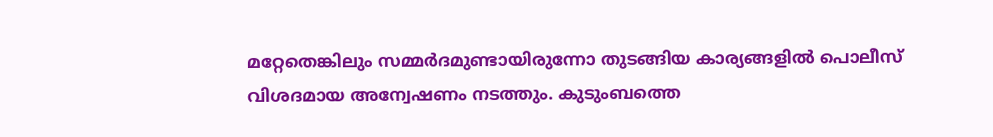മറ്റേതെങ്കിലും സമ്മർദമുണ്ടായിരുന്നോ തുടങ്ങിയ കാര്യങ്ങളില്‍ പൊലീസ് വിശദമായ അന്വേഷണം നടത്തും. കുടുംബത്തെ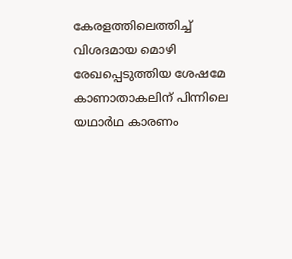കേരളത്തിലെത്തിച്ച്‌ വിശദമായ മൊഴി രേഖപ്പെടുത്തിയ ശേഷമേ കാണാതാകലിന് പിന്നിലെ യഥാർഥ കാരണം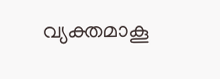വ്യക്തമാകൂ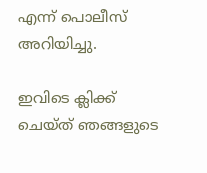എന്ന് പൊലീസ് അറിയിച്ചു.

ഇവിടെ ക്ലിക്ക് ചെയ്ത് ഞങ്ങളുടെ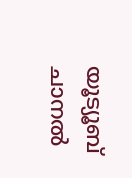യൂട്യൂബ് ചാനൽ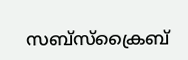സബ്സ്ക്രൈബ്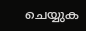ചെയ്യുക